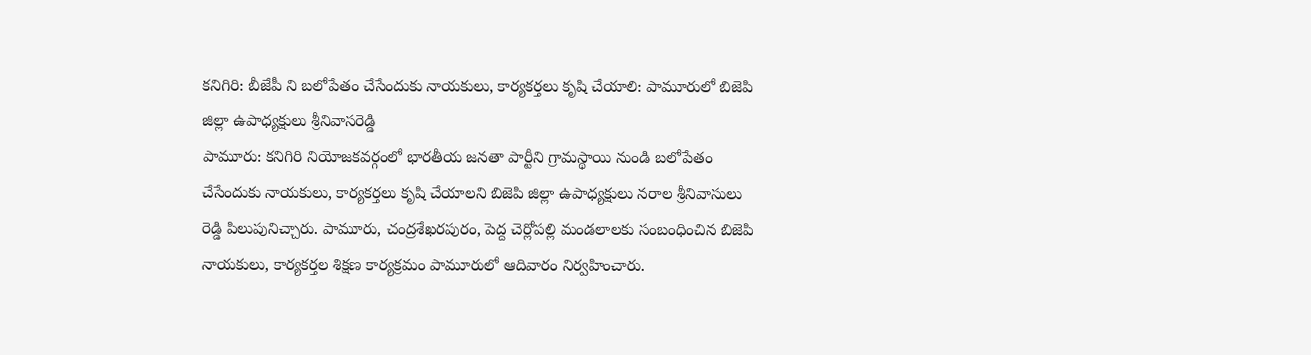కనిగిరి: బీజేపీ ని బలోపేతం చేసేందుకు నాయకులు, కార్యకర్తలు కృషి చేయాలి: పామూరులో బిజెపి జిల్లా ఉపాధ్యక్షులు శ్రీనివాసరెడ్డి
పామూరు: కనిగిరి నియోజకవర్గంలో భారతీయ జనతా పార్టీని గ్రామస్థాయి నుండి బలోపేతం చేసేందుకు నాయకులు, కార్యకర్తలు కృషి చేయాలని బిజెపి జిల్లా ఉపాధ్యక్షులు నరాల శ్రీనివాసులు రెడ్డి పిలుపునిచ్చారు. పామూరు, చంద్రశేఖరపురం, పెద్ద చెర్లోపల్లి మండలాలకు సంబంధించిన బిజెపి నాయకులు, కార్యకర్తల శిక్షణ కార్యక్రమం పామూరులో ఆదివారం నిర్వహించారు.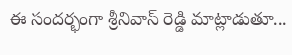ఈ సందర్భంగా శ్రీనివాస్ రెడ్డి మాట్లాడుతూ...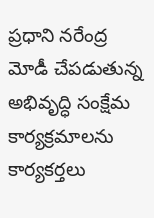ప్రధాని నరేంద్ర మోడీ చేపడుతున్న అభివృద్ధి సంక్షేమ కార్యక్రమాలను కార్యకర్తలు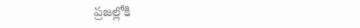ప్రజల్లోకి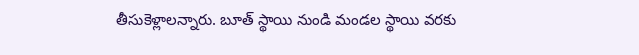తీసుకెళ్లాలన్నారు. బూత్ స్థాయి నుండి మండల స్థాయి వరకు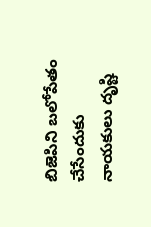బిజెపిని బలోపేతం చేసేందుకు నాయకులు దృష్టి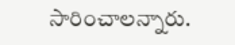సారించాలన్నారు.